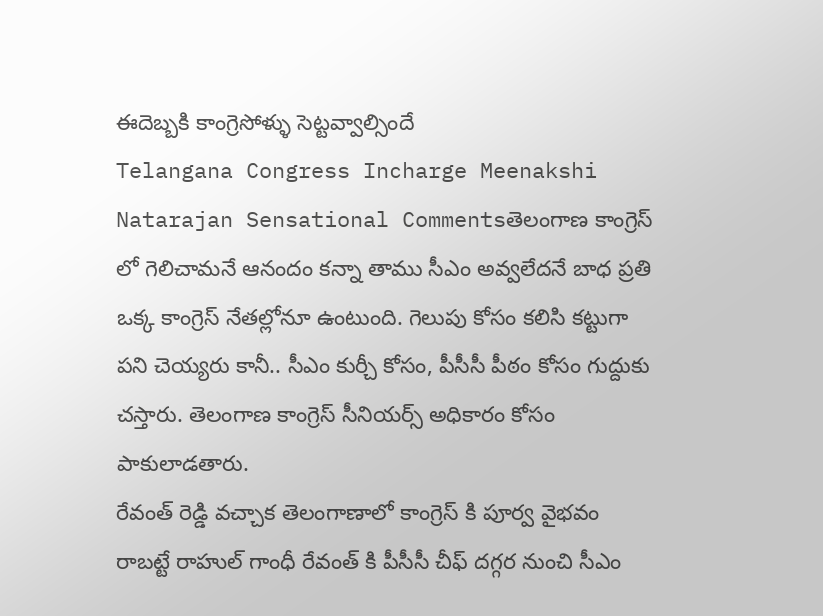ఈదెబ్బకి కాంగ్రెసోళ్ళు సెట్టవ్వాల్సిందే
Telangana Congress Incharge Meenakshi Natarajan Sensational Commentsతెలంగాణ కాంగ్రెస్ లో గెలిచామనే ఆనందం కన్నా తాము సీఎం అవ్వలేదనే బాధ ప్రతి ఒక్క కాంగ్రెస్ నేతల్లోనూ ఉంటుంది. గెలుపు కోసం కలిసి కట్టుగా పని చెయ్యరు కానీ.. సీఎం కుర్చీ కోసం, పీసీసీ పీఠం కోసం గుద్దుకు చస్తారు. తెలంగాణ కాంగ్రెస్ సీనియర్స్ అధికారం కోసం పాకులాడతారు.
రేవంత్ రెడ్డి వచ్చాక తెలంగాణాలో కాంగ్రెస్ కి పూర్వ వైభవం రాబట్టే రాహుల్ గాంధీ రేవంత్ కి పీసీసీ చీఫ్ దగ్గర నుంచి సీఎం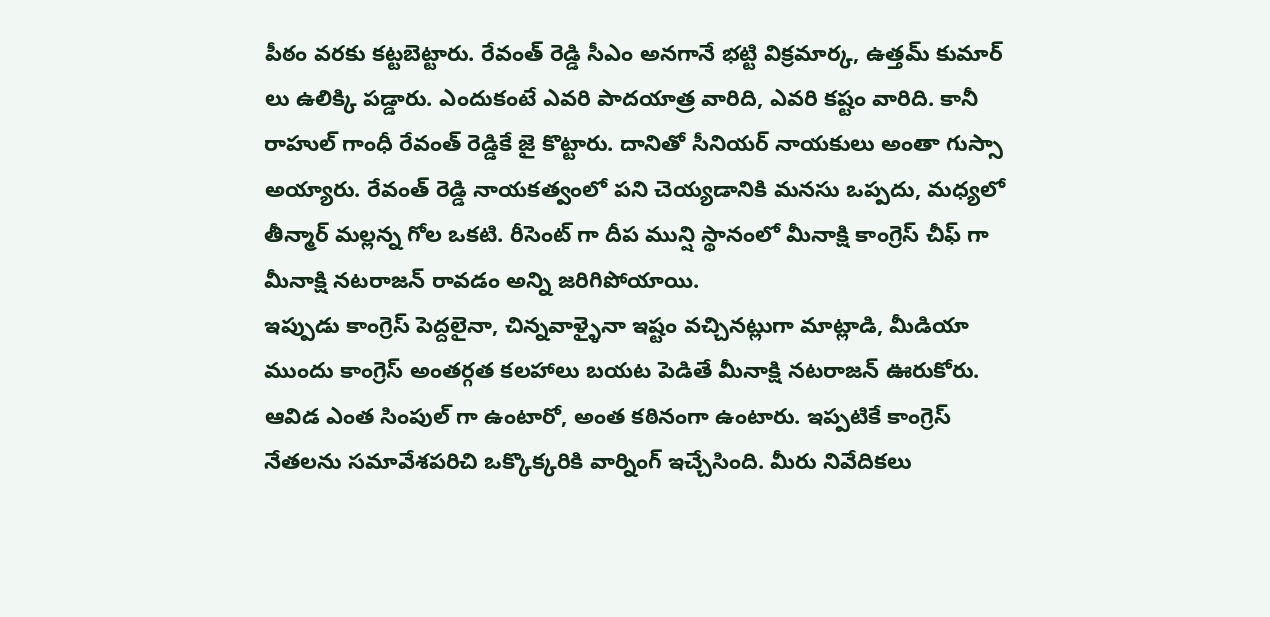పీఠం వరకు కట్టబెట్టారు. రేవంత్ రెడ్డి సీఎం అనగానే భట్టి విక్రమార్క, ఉత్తమ్ కుమార్ లు ఉలిక్కి పడ్డారు. ఎందుకంటే ఎవరి పాదయాత్ర వారిది, ఎవరి కష్టం వారిది. కానీ రాహుల్ గాంధీ రేవంత్ రెడ్డికే జై కొట్టారు. దానితో సీనియర్ నాయకులు అంతా గుస్సా అయ్యారు. రేవంత్ రెడ్డి నాయకత్వంలో పని చెయ్యడానికి మనసు ఒప్పదు, మధ్యలో తీన్మార్ మల్లన్న గోల ఒకటి. రీసెంట్ గా దీప మున్షి స్థానంలో మీనాక్షి కాంగ్రెస్ చీఫ్ గా మీనాక్షి నటరాజన్ రావడం అన్ని జరిగిపోయాయి.
ఇప్పుడు కాంగ్రెస్ పెద్దలైనా, చిన్నవాళ్ళైనా ఇష్టం వచ్చినట్లుగా మాట్లాడి, మీడియా ముందు కాంగ్రెస్ అంతర్గత కలహాలు బయట పెడితే మీనాక్షి నటరాజన్ ఊరుకోరు. ఆవిడ ఎంత సింపుల్ గా ఉంటారో, అంత కఠినంగా ఉంటారు. ఇప్పటికే కాంగ్రెస్ నేతలను సమావేశపరిచి ఒక్కొక్కరికి వార్నింగ్ ఇచ్చేసింది. మీరు నివేదికలు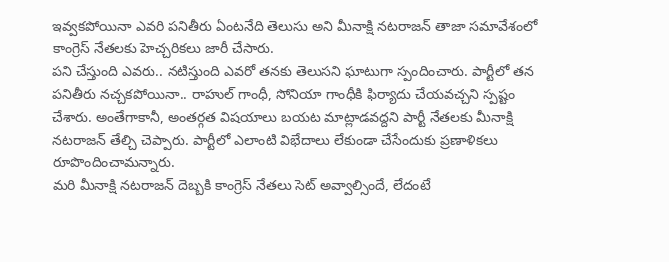ఇవ్వకపోయినా ఎవరి పనితీరు ఏంటనేది తెలుసు అని మీనాక్షి నటరాజన్ తాజా సమావేశంలో కాంగ్రెస్ నేతలకు హెచ్చరికలు జారీ చేసారు.
పని చేస్తుంది ఎవరు.. నటిస్తుంది ఎవరో తనకు తెలుసని ఘాటుగా స్పందించారు. పార్టీలో తన పనితీరు నచ్చకపోయినా.. రాహుల్ గాంధీ, సోనియా గాంధీకి ఫిర్యాదు చేయవచ్చని స్పష్టం చేశారు. అంతేగాకానీ, అంతర్గత విషయాలు బయట మాట్లాడవద్దని పార్టీ నేతలకు మీనాక్షి నటరాజన్ తేల్చి చెప్పారు. పార్టీలో ఎలాంటి విభేదాలు లేకుండా చేసేందుకు ప్రణాళికలు రూపొందించామన్నారు.
మరి మీనాక్షి నటరాజన్ దెబ్బకి కాంగ్రెస్ నేతలు సెట్ అవ్వాల్సిందే, లేదంటే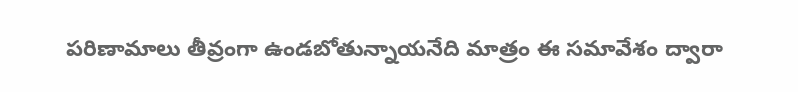పరిణామాలు తీవ్రంగా ఉండబోతున్నాయనేది మాత్రం ఈ సమావేశం ద్వారా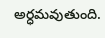అర్ధమవుతుంది.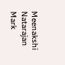Meenakshi Natarajan Mark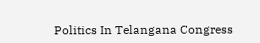Politics In Telangana Congress